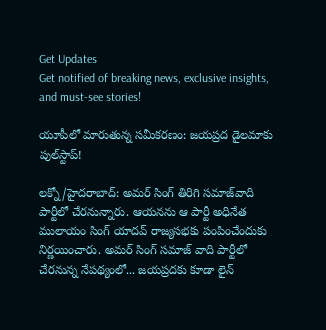Get Updates
Get notified of breaking news, exclusive insights, and must-see stories!

యూపీలో మారుతున్న సమీకరణం: జయప్రద డైలమాకు పుల్‌స్టాప్!

లక్నో/హైదరాబాద్: అమర్ సింగ్ తిరిగి సమాజ్‌వాది పార్టీలో చేరనున్నారు. ఆయనను ఆ పార్టీ అధినేత ములాయం సింగ్ యాదవ్ రాజ్యసభకు పంపించేందుకు నిర్ణయించారు. అమర్ సింగ్ సమాజ్ వాది పార్టీలో చేరనున్న నేపథ్యంలో... జయప్రదకు కూడా లైన్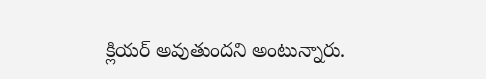క్లియర్ అవుతుందని అంటున్నారు.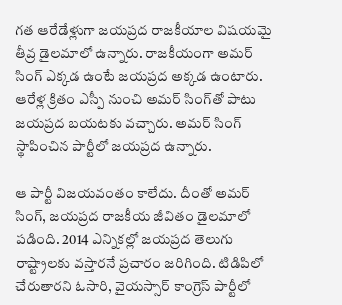గత ఆరేడేళ్లుగా జయప్రద రాజకీయాల విషయమై తీవ్ర డైలమాలో ఉన్నారు. రాజకీయంగా అమర్ సింగ్ ఎక్కడ ఉంటే జయప్రద అక్కడ ఉంటారు. ఆరేళ్ల క్రితం ఎస్పీ నుంచి అమర్ సింగ్‌తో పాటు జయప్రద బయటకు వచ్చారు. అమర్ సింగ్ స్థాపించిన పార్టీలో జయప్రద ఉన్నారు.

ఆ పార్టీ విజయవంతం కాలేదు. దీంతో అమర్ సింగ్, జయప్రద రాజకీయ జీవితం డైలమాలో పడింది. 2014 ఎన్నికల్లో జయప్రద తెలుగు రాష్ట్రాలకు వస్తారనే ప్రచారం జరిగింది. టిడిపిలో చేరుతారని ఓసారి, వైయస్సార్ కాంగ్రెస్ పార్టీలో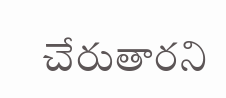చేరుతారని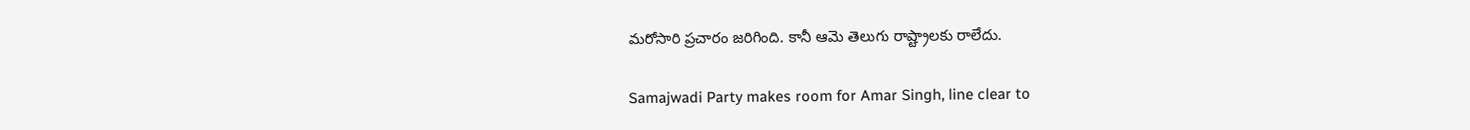మరోసారి ప్రచారం జరిగింది. కానీ ఆమె తెలుగు రాష్ట్రాలకు రాలేదు.

Samajwadi Party makes room for Amar Singh, line clear to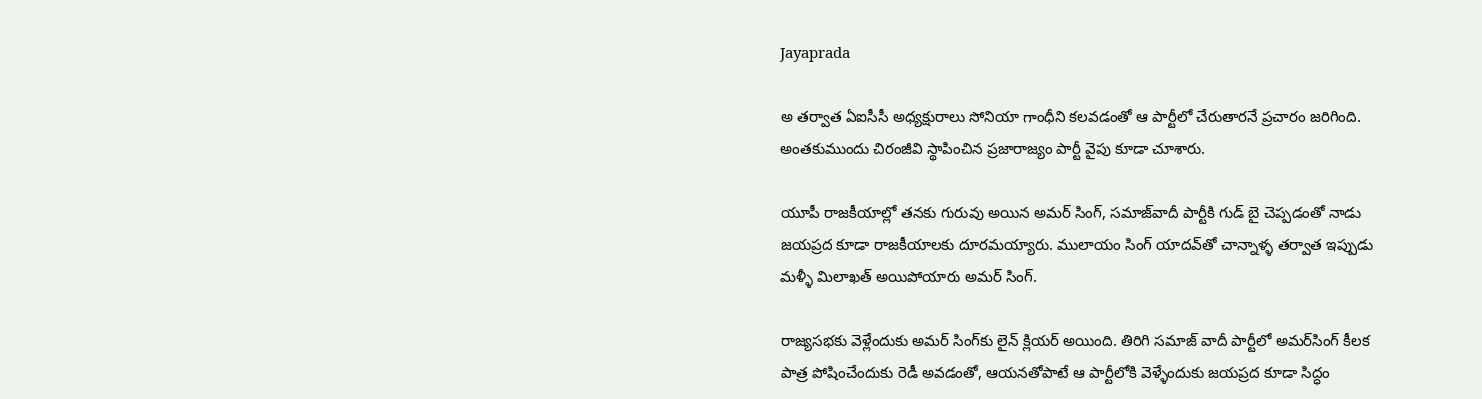Jayaprada

అ తర్వాత ఏఐసీసీ అధ్యక్షురాలు సోనియా గాంధీని కలవడంతో ఆ పార్టీలో చేరుతారనే ప్రచారం జరిగింది. అంతకుముందు చిరంజీవి స్థాపించిన ప్రజారాజ్యం పార్టీ వైపు కూడా చూశారు.

యూపీ రాజకీయాల్లో తనకు గురువు అయిన అమర్‌ సింగ్‌, సమాజ్‌వాదీ పార్టీకి గుడ్‌ బై చెప్పడంతో నాడు జయప్రద కూడా రాజకీయాలకు దూరమయ్యారు. ములాయం సింగ్‌ యాదవ్‌తో చాన్నాళ్ళ తర్వాత ఇప్పుడు మళ్ళీ మిలాఖత్‌ అయిపోయారు అమర్ సింగ్.

రాజ్యసభకు వెళ్లేందుకు అమర్ సింగ్‌‌కు లైన్‌ క్లియర్‌ అయింది. తిరిగి సమాజ్‌ వాదీ పార్టీలో అమర్‌సింగ్‌ కీలక పాత్ర పోషించేందుకు రెడీ అవడంతో, ఆయనతోపాటే ఆ పార్టీలోకి వెళ్ళేందుకు జయప్రద కూడా సిద్ధం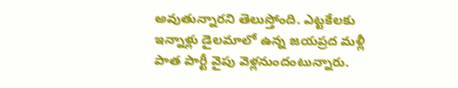అవుతున్నారని తెలుస్తోంది. ఎట్టకేలకు ఇన్నాళ్లు డైలమాలో ఉన్న జయప్రద మళ్లీ పాత పార్టీ వైపు వెళ్లనుందంటున్నారు.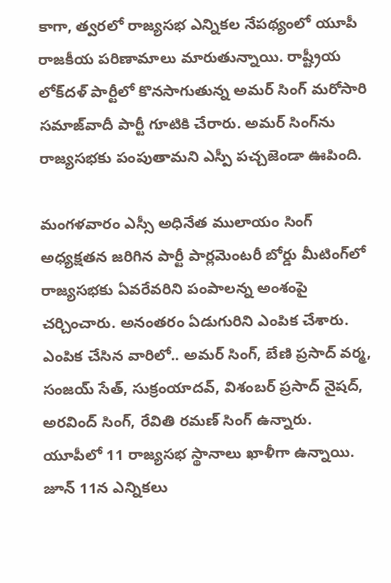కాగా, త్వరలో రాజ్యసభ ఎన్నికల నేపథ్యంలో యూపీ రాజకీయ పరిణామాలు మారుతున్నాయి. రాష్ట్రీయ లోక్‌దళ్ పార్టీలో కొనసాగుతున్న అమర్ సింగ్ మరోసారి సమాజ్‌వాదీ పార్టీ గూటికి చేరారు. అమర్ సింగ్‌ను రాజ్యసభకు పంపుతామని ఎస్పీ పచ్చజెండా ఊపింది.

మంగళవారం ఎస్సీ అధినేత ములాయం సింగ్ అధ్యక్షతన జరిగిన పార్టీ పార్లమెంటరీ బోర్డు మీటింగ్‌లో రాజ్యసభకు ఏవరేవరిని పంపాలన్న అంశంపై చర్చించారు. అనంతరం ఏడుగురిని ఎంపిక చేశారు. ఎంపిక చేసిన వారిలో.. అమర్ సింగ్, బేణి ప్రసాద్ వర్మ, సంజయ్ సేత్, సుక్రంయాదవ్, విశంబర్ ప్రసాద్ నైషద్, అరవింద్ సింగ్, రేవితి రమణ్ సింగ్ ఉన్నారు. యూపీలో 11 రాజ్యసభ స్థానాలు ఖాళీగా ఉన్నాయి. జూన్ 11న ఎన్నికలు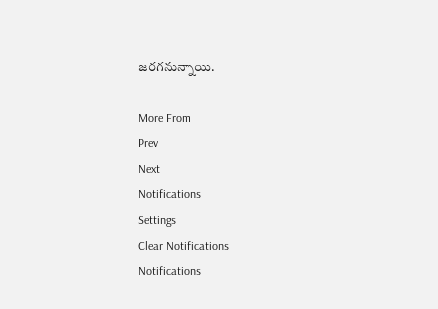జరగనున్నాయి.

More From
Prev
Next
Notifications
Settings
Clear Notifications
Notifications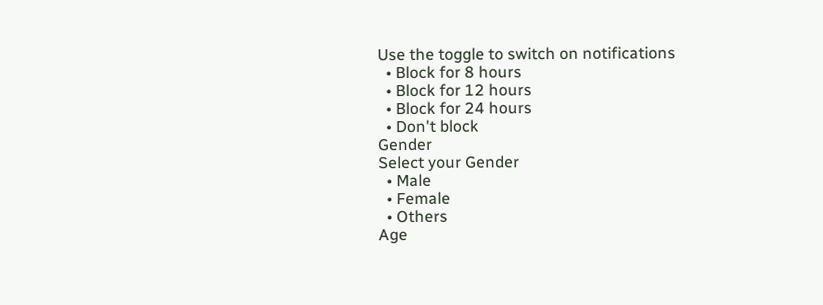Use the toggle to switch on notifications
  • Block for 8 hours
  • Block for 12 hours
  • Block for 24 hours
  • Don't block
Gender
Select your Gender
  • Male
  • Female
  • Others
Age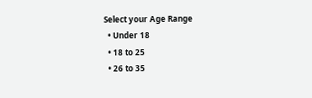Select your Age Range
  • Under 18
  • 18 to 25
  • 26 to 35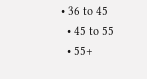• 36 to 45
  • 45 to 55
  • 55+